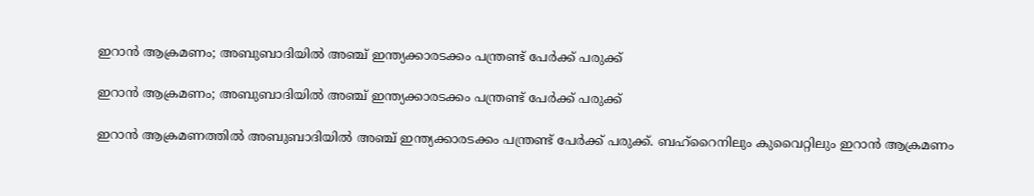ഇറാന്‍ ആക്രമണം; അബുബാദിയില്‍ അഞ്ച് ഇന്ത്യക്കാരടക്കം പന്ത്രണ്ട് പേര്‍ക്ക് പരുക്ക്

ഇറാന്‍ ആക്രമണം; അബുബാദിയില്‍ അഞ്ച് ഇന്ത്യക്കാരടക്കം പന്ത്രണ്ട് പേര്‍ക്ക് പരുക്ക്

ഇറാന്‍ ആക്രമണത്തില്‍ അബുബാദിയില്‍ അഞ്ച് ഇന്ത്യക്കാരടക്കം പന്ത്രണ്ട് പേര്‍ക്ക് പരുക്ക്. ബഹ്റൈനിലും കുവൈറ്റിലും ഇറാന്‍ ആക്രമണം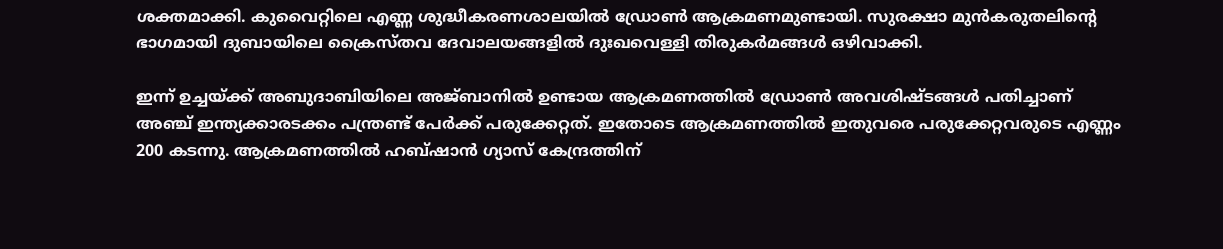ശക്തമാക്കി. കുവൈറ്റിലെ എണ്ണ ശുദ്ധീകരണശാലയില്‍ ഡ്രോണ്‍ ആക്രമണമുണ്ടായി. സുരക്ഷാ മുന്‍കരുതലിന്റെ ഭാഗമായി ദുബായിലെ ക്രൈസ്തവ ദേവാലയങ്ങളില്‍ ദുഃഖവെള്ളി തിരുകര്‍മങ്ങള്‍ ഒഴിവാക്കി.

ഇന്ന് ഉച്ചയ്ക്ക് അബുദാബിയിലെ അജ്ബാനില്‍ ഉണ്ടായ ആക്രമണത്തില്‍ ഡ്രോണ്‍ അവശിഷ്ടങ്ങള്‍ പതിച്ചാണ് അഞ്ച് ഇന്ത്യക്കാരടക്കം പന്ത്രണ്ട് പേര്‍ക്ക് പരുക്കേറ്റത്. ഇതോടെ ആക്രമണത്തില്‍ ഇതുവരെ പരുക്കേറ്റവരുടെ എണ്ണം 200 കടന്നു. ആക്രമണത്തില്‍ ഹബ്ഷാന്‍ ഗ്യാസ് കേന്ദ്രത്തിന്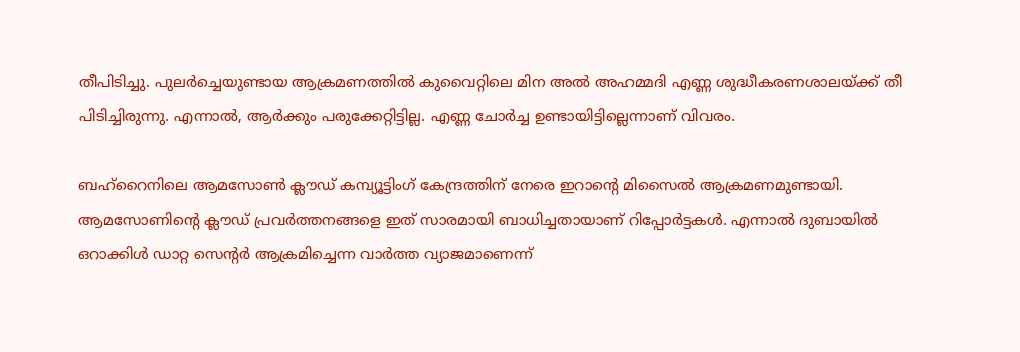തീപിടിച്ചു. പുലര്‍ച്ചെയുണ്ടായ ആക്രമണത്തില്‍ കുവൈറ്റിലെ മിന അല്‍ അഹമ്മദി എണ്ണ ശുദ്ധീകരണശാലയ്ക്ക് തീ പിടിച്ചിരുന്നു. എന്നാല്‍, ആര്‍ക്കും പരുക്കേറ്റിട്ടില്ല. എണ്ണ ചോര്‍ച്ച ഉണ്ടായിട്ടില്ലെന്നാണ് വിവരം.

ബഹ്റൈനിലെ ആമസോണ്‍ ക്ലൗഡ് കമ്പ്യൂട്ടിംഗ് കേന്ദ്രത്തിന് നേരെ ഇറാന്റെ മിസൈല്‍ ആക്രമണമുണ്ടായി. ആമസോണിന്റെ ക്ലൗഡ് പ്രവര്‍ത്തനങ്ങളെ ഇത് സാരമായി ബാധിച്ചതായാണ് റിപ്പോര്‍ട്ടകള്‍. എന്നാല്‍ ദുബായില്‍ ഒറാക്കിള്‍ ഡാറ്റ സെന്റര്‍ ആക്രമിച്ചെന്ന വാര്‍ത്ത വ്യാജമാണെന്ന്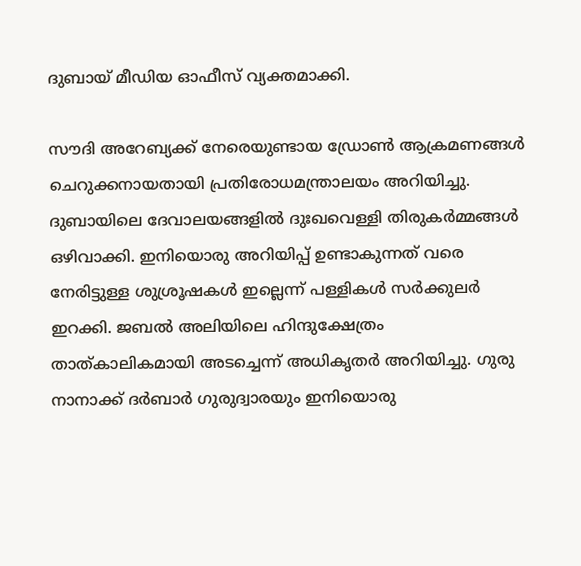ദുബായ് മീഡിയ ഓഫീസ് വ്യക്തമാക്കി.

സൗദി അറേബ്യക്ക് നേരെയുണ്ടായ ഡ്രോണ്‍ ആക്രമണങ്ങള്‍ ചെറുക്കനായതായി പ്രതിരോധമന്ത്രാലയം അറിയിച്ചു. ദുബായിലെ ദേവാലയങ്ങളില്‍ ദുഃഖവെള്ളി തിരുകര്‍മ്മങ്ങള്‍ ഒഴിവാക്കി. ഇനിയൊരു അറിയിപ്പ് ഉണ്ടാകുന്നത് വരെ നേരിട്ടുള്ള ശുശ്രൂഷകള്‍ ഇല്ലെന്ന് പള്ളികള്‍ സര്‍ക്കുലര്‍ ഇറക്കി. ജബല്‍ അലിയിലെ ഹിന്ദുക്ഷേത്രം താത്കാലികമായി അടച്ചെന്ന് അധികൃതര്‍ അറിയിച്ചു. ഗുരു നാനാക്ക് ദര്‍ബാര്‍ ഗുരുദ്വാരയും ഇനിയൊരു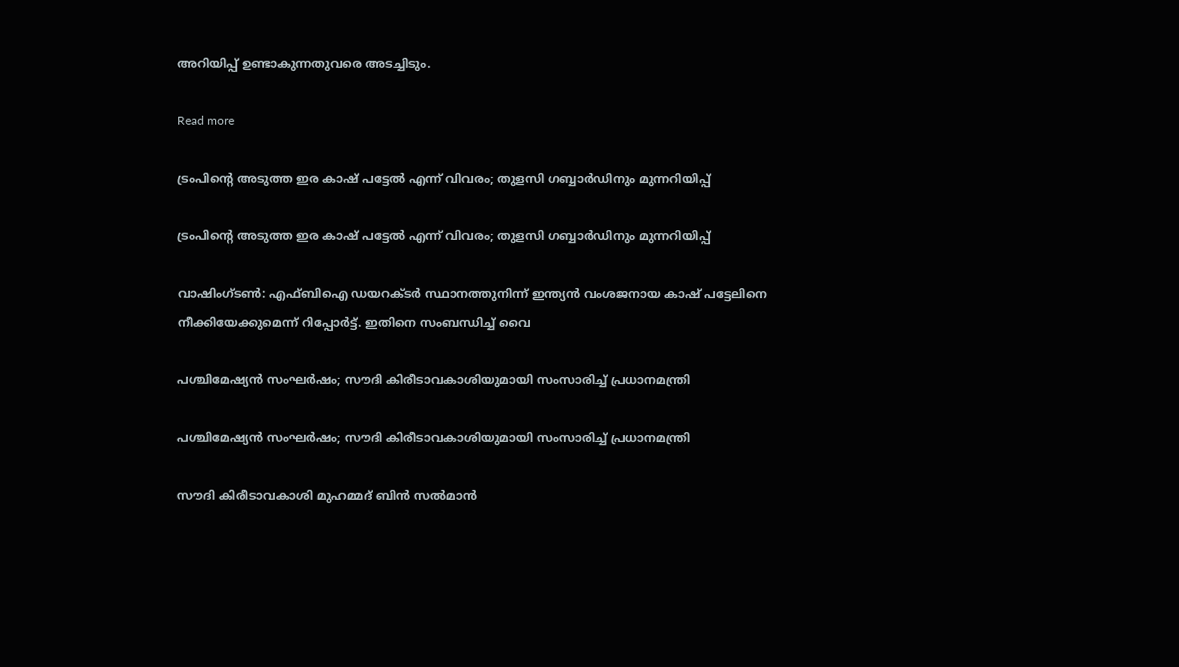അറിയിപ്പ് ഉണ്ടാകുന്നതുവരെ അടച്ചിടും.

Read more

ട്രംപിന്റെ അടുത്ത ഇര കാഷ് പട്ടേൽ എന്ന് വിവരം; തുളസി ഗബ്ബാർഡിനും മുന്നറിയിപ്പ്

ട്രംപിന്റെ അടുത്ത ഇര കാഷ് പട്ടേൽ എന്ന് വിവരം; തുളസി ഗബ്ബാർഡിനും മുന്നറിയിപ്പ്

വാഷിംഗ്ടൺ: എഫ്ബിഐ ഡയറക്ടർ സ്ഥാനത്തുനിന്ന് ഇന്ത്യൻ വംശജനായ കാഷ് പട്ടേലിനെ നീക്കിയേക്കുമെന്ന് റിപ്പോർട്ട്. ഇതിനെ സംബന്ധിച്ച് വൈ

പശ്ചിമേഷ്യൻ സംഘർഷം; സൗദി കിരീടാവകാശിയുമായി സംസാരിച്ച് പ്രധാനമന്ത്രി

പശ്ചിമേഷ്യൻ സംഘർഷം; സൗദി കിരീടാവകാശിയുമായി സംസാരിച്ച് പ്രധാനമന്ത്രി

സൗദി കിരീടാവകാശി മുഹമ്മദ് ബിൻ സൽമാൻ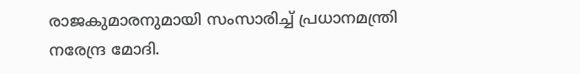രാജകുമാരനുമായി സംസാരിച്ച് പ്രധാനമന്ത്രി നരേന്ദ്ര മോദി.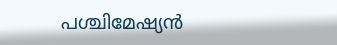പശ്ചിമേഷ്യൻ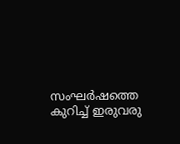സംഘർഷത്തെ കുറിച്ച് ഇരുവരു